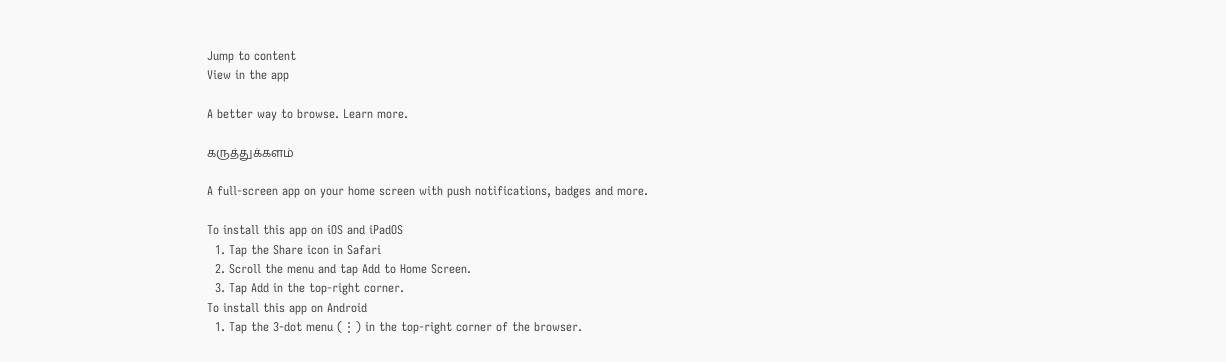Jump to content
View in the app

A better way to browse. Learn more.

கருத்துக்களம்

A full-screen app on your home screen with push notifications, badges and more.

To install this app on iOS and iPadOS
  1. Tap the Share icon in Safari
  2. Scroll the menu and tap Add to Home Screen.
  3. Tap Add in the top-right corner.
To install this app on Android
  1. Tap the 3-dot menu (⋮) in the top-right corner of the browser.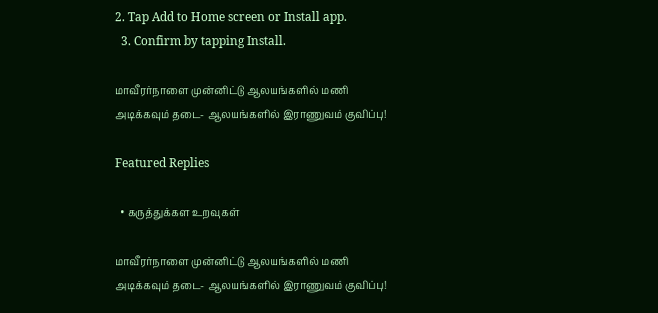2. Tap Add to Home screen or Install app.
  3. Confirm by tapping Install.

மாவீரர்நாளை முன்னிட்டு ஆலயங்களில் மணி அடிக்கவும் தடை- ஆலயங்களில் இராணுவம் குவிப்பு!

Featured Replies

  • கருத்துக்கள உறவுகள்

மாவீரர்நாளை முன்னிட்டு ஆலயங்களில் மணி அடிக்கவும் தடை- ஆலயங்களில் இராணுவம் குவிப்பு!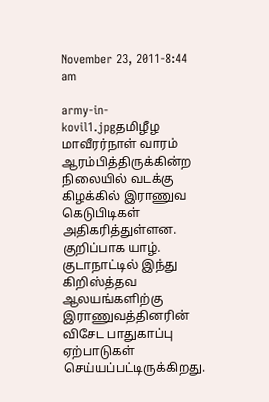November 23, 2011-8:44 am

army-in-kovil1.jpgதமிழீழ மாவீரர்நாள் வாரம் ஆரம்பித்திருக்கின்ற நிலையில் வடக்கு கிழக்கில் இராணுவ கெடுபிடிகள் அதிகரித்துள்ளன. குறிப்பாக யாழ். குடாநாட்டில் இந்து கிறிஸ்த்தவ ஆலயங்களிற்கு இராணுவத்தினரின் விசேட பாதுகாப்பு ஏற்பாடுகள் செய்யப்பட்டிருக்கிறது.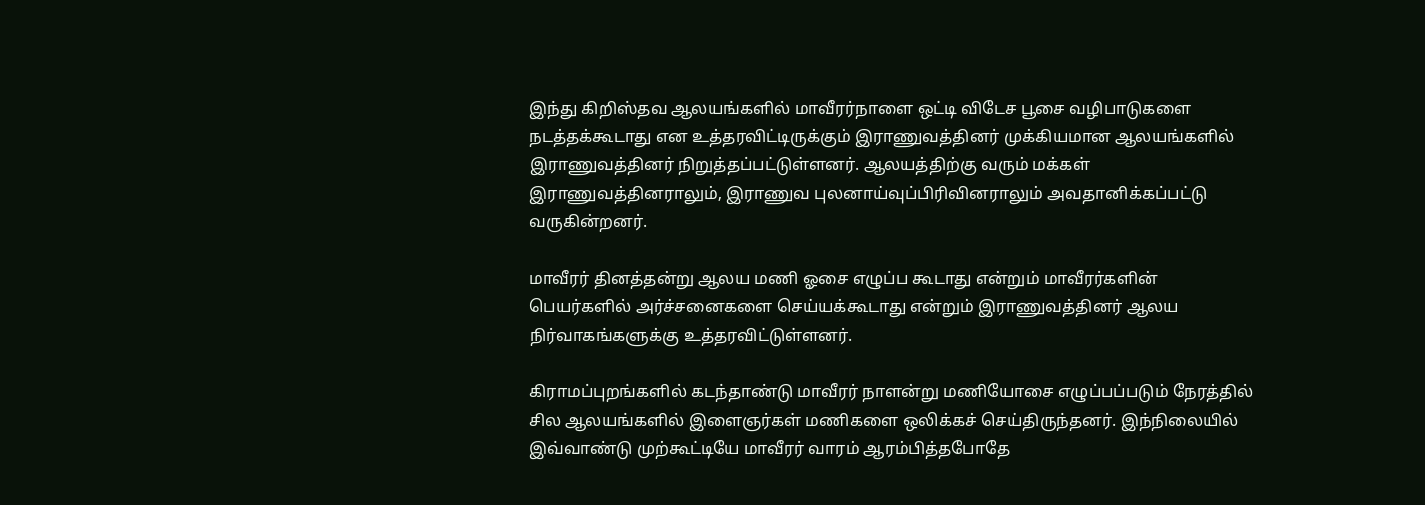இந்து கிறிஸ்தவ ஆலயங்களில் மாவீரர்நாளை ஒட்டி விடேச பூசை வழிபாடுகளை நடத்தக்கூடாது என உத்தரவிட்டிருக்கும் இராணுவத்தினர் முக்கியமான ஆலயங்களில் இராணுவத்தினர் நிறுத்தப்பட்டுள்ளனர். ஆலயத்திற்கு வரும் மக்கள் இராணுவத்தினராலும், இராணுவ புலனாய்வுப்பிரிவினராலும் அவதானிக்கப்பட்டு வருகின்றனர்.

மாவீரர் தினத்தன்று ஆலய மணி ஓசை எழுப்ப கூடாது என்றும் மாவீரர்களின் பெயர்களில் அர்ச்சனைகளை செய்யக்கூடாது என்றும் இராணுவத்தினர் ஆலய நிர்வாகங்களுக்கு உத்தரவிட்டுள்ளனர்.

கிராமப்புறங்களில் கடந்தாண்டு மாவீரர் நாளன்று மணியோசை எழுப்பப்படும் நேரத்தில் சில ஆலயங்களில் இளைஞர்கள் மணிகளை ஒலிக்கச் செய்திருந்தனர். இந்நிலையில் இவ்வாண்டு முற்கூட்டியே மாவீரர் வாரம் ஆரம்பித்தபோதே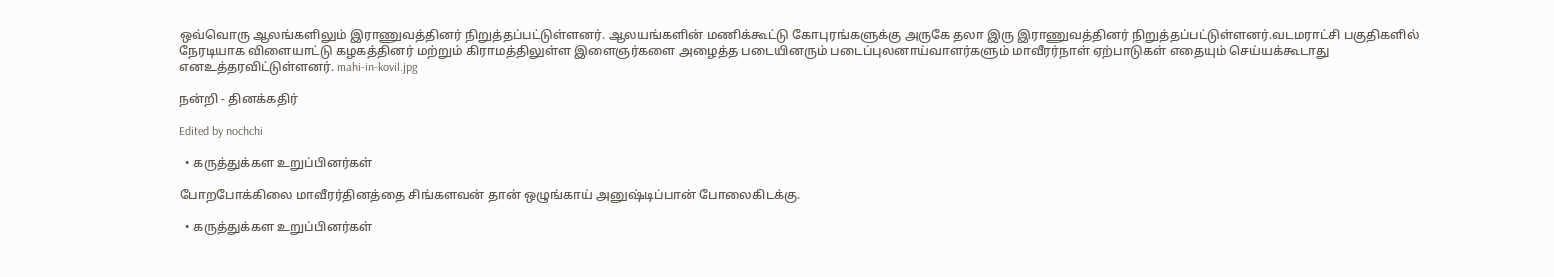ஒவ்வொரு ஆலங்களிலும் இராணுவத்தினர் நிறுத்தப்பட்டுள்ளனர். ஆலயங்களின் மணிக்கூட்டு கோபுரங்களுக்கு அருகே தலா இரு இராணுவத்தினர் நிறுத்தப்பட்டுள்ளனர்.வடமராட்சி பகுதிகளில் நேரடியாக விளையாட்டு கழகத்தினர் மற்றும் கிராமத்திலுள்ள இளைஞர்களை அழைத்த படையினரும் படைப்புலனாய்வாளர்களும் மாவீரர்நாள் ஏற்பாடுகள் எதையும் செய்யக்கூடாது எனஉத்தரவிட்டுள்ளனர். mahi-in-kovil.jpg

நன்றி - தினக்கதிர்

Edited by nochchi

  • கருத்துக்கள உறுப்பினர்கள்

போறபோக்கிலை மாவீரர்தினத்தை சிங்களவன் தான் ஒழுங்காய் அனுஷ்டிப்பான் போலைகிடக்கு.

  • கருத்துக்கள உறுப்பினர்கள்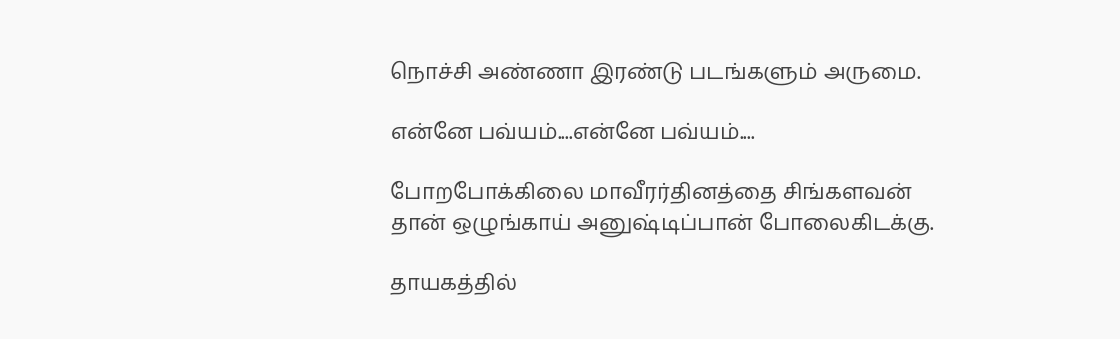நொச்சி அண்ணா இரண்டு படங்களும் அருமை.

என்னே பவ்யம்....என்னே பவ்யம்....

போறபோக்கிலை மாவீரர்தினத்தை சிங்களவன் தான் ஒழுங்காய் அனுஷ்டிப்பான் போலைகிடக்கு.

தாயகத்தில்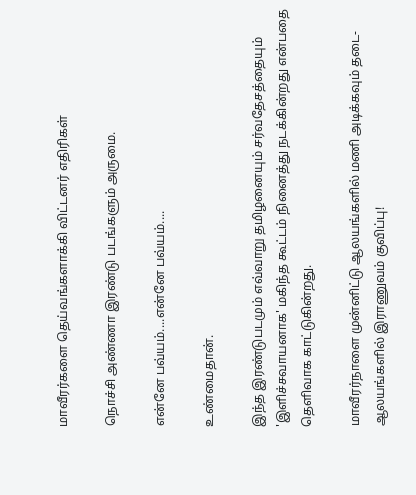மாவீரர்களை தெய்வங்களாக்கி விட்டனர் எதிரிகள்

நொச்சி அண்ணா இரண்டு படங்களும் அருமை.

என்னே பவ்யம்....என்னே பவ்யம்....

உண்மைதான்.

இந்த இரண்டுபடமும் எவ்வாறு தமிழனையும் சர்வதேசத்தையும் 'இளிச்சவாயனாக' மகிந்த கூட்டம் நினைத்து நடக்கின்றது என்பதை தெளிவாக காட்டுகின்றது.

மாவீரர்நாளை முன்னிட்டு ஆலயங்களில் மணி அடிக்கவும் தடை- ஆலயங்களில் இராணுவம் குவிப்பு!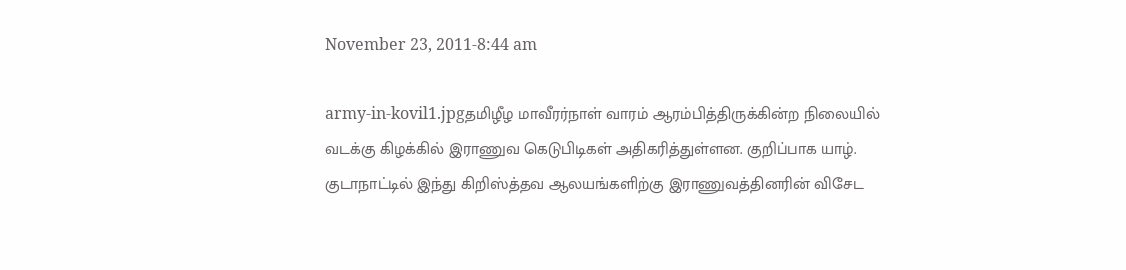November 23, 2011-8:44 am

army-in-kovil1.jpgதமிழீழ மாவீரர்நாள் வாரம் ஆரம்பித்திருக்கின்ற நிலையில் வடக்கு கிழக்கில் இராணுவ கெடுபிடிகள் அதிகரித்துள்ளன. குறிப்பாக யாழ். குடாநாட்டில் இந்து கிறிஸ்த்தவ ஆலயங்களிற்கு இராணுவத்தினரின் விசேட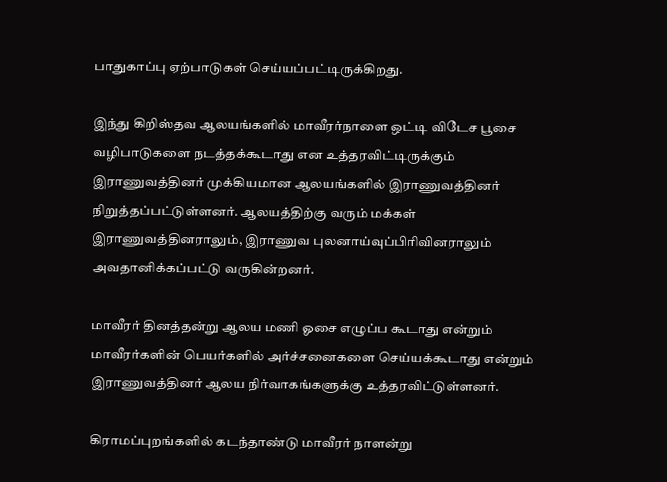பாதுகாப்பு ஏற்பாடுகள் செய்யப்பட்டிருக்கிறது.

இந்து கிறிஸ்தவ ஆலயங்களில் மாவீரர்நாளை ஒட்டி விடேச பூசை வழிபாடுகளை நடத்தக்கூடாது என உத்தரவிட்டிருக்கும் இராணுவத்தினர் முக்கியமான ஆலயங்களில் இராணுவத்தினர் நிறுத்தப்பட்டுள்ளனர். ஆலயத்திற்கு வரும் மக்கள் இராணுவத்தினராலும், இராணுவ புலனாய்வுப்பிரிவினராலும் அவதானிக்கப்பட்டு வருகின்றனர்.

மாவீரர் தினத்தன்று ஆலய மணி ஓசை எழுப்ப கூடாது என்றும் மாவீரர்களின் பெயர்களில் அர்ச்சனைகளை செய்யக்கூடாது என்றும் இராணுவத்தினர் ஆலய நிர்வாகங்களுக்கு உத்தரவிட்டுள்ளனர்.

கிராமப்புறங்களில் கடந்தாண்டு மாவீரர் நாளன்று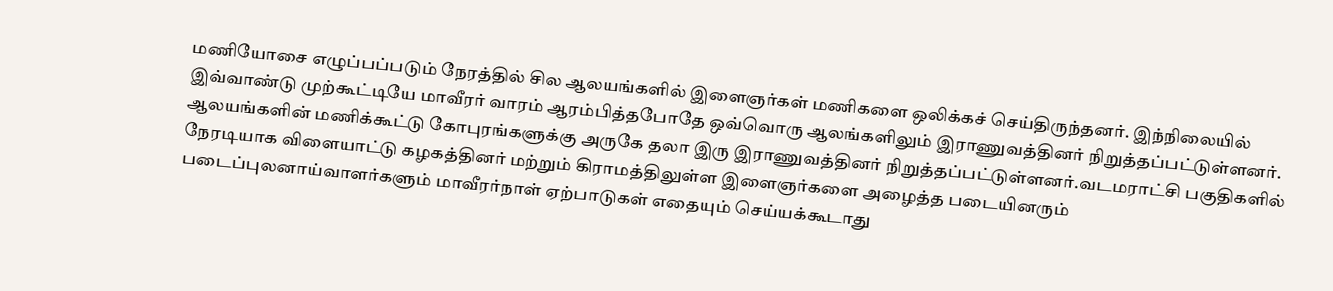மணியோசை எழுப்பப்படும் நேரத்தில் சில ஆலயங்களில் இளைஞர்கள் மணிகளை ஒலிக்கச் செய்திருந்தனர். இந்நிலையில் இவ்வாண்டு முற்கூட்டியே மாவீரர் வாரம் ஆரம்பித்தபோதே ஒவ்வொரு ஆலங்களிலும் இராணுவத்தினர் நிறுத்தப்பட்டுள்ளனர். ஆலயங்களின் மணிக்கூட்டு கோபுரங்களுக்கு அருகே தலா இரு இராணுவத்தினர் நிறுத்தப்பட்டுள்ளனர்.வடமராட்சி பகுதிகளில் நேரடியாக விளையாட்டு கழகத்தினர் மற்றும் கிராமத்திலுள்ள இளைஞர்களை அழைத்த படையினரும் படைப்புலனாய்வாளர்களும் மாவீரர்நாள் ஏற்பாடுகள் எதையும் செய்யக்கூடாது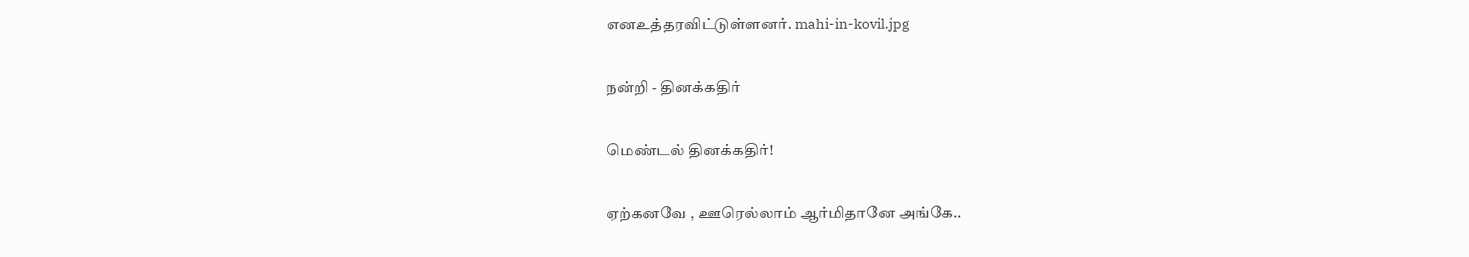எனஉத்தரவிட்டுள்ளனர். mahi-in-kovil.jpg

நன்றி - தினக்கதிர்

மெண்டல் தினக்கதிர்!

ஏற்கனவே , ஊரெல்லாம் ஆர்மிதானே அங்கே..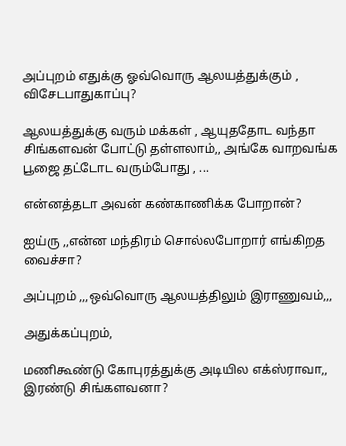அப்புறம் எதுக்கு ஓவ்வொரு ஆலயத்துக்கும் , விசேடபாதுகாப்பு?

ஆலயத்துக்கு வரும் மக்கள் , ஆயுததோட வந்தா சிங்களவன் போட்டு தள்ளலாம்,, அங்கே வாறவங்க பூஜை தட்டோட வரும்போது , ...

என்னத்தடா அவன் கண்காணிக்க போறான்?

ஐய்ரு ,,என்ன மந்திரம் சொல்லபோறார் எங்கிறத வைச்சா?

அப்புறம் ,,,ஒவ்வொரு ஆலயத்திலும் இராணுவம்,,,

அதுக்கப்புறம்,

மணிகூண்டு கோபுரத்துக்கு அடியில எக்ஸ்ராவா,, இரண்டு சிங்களவனா?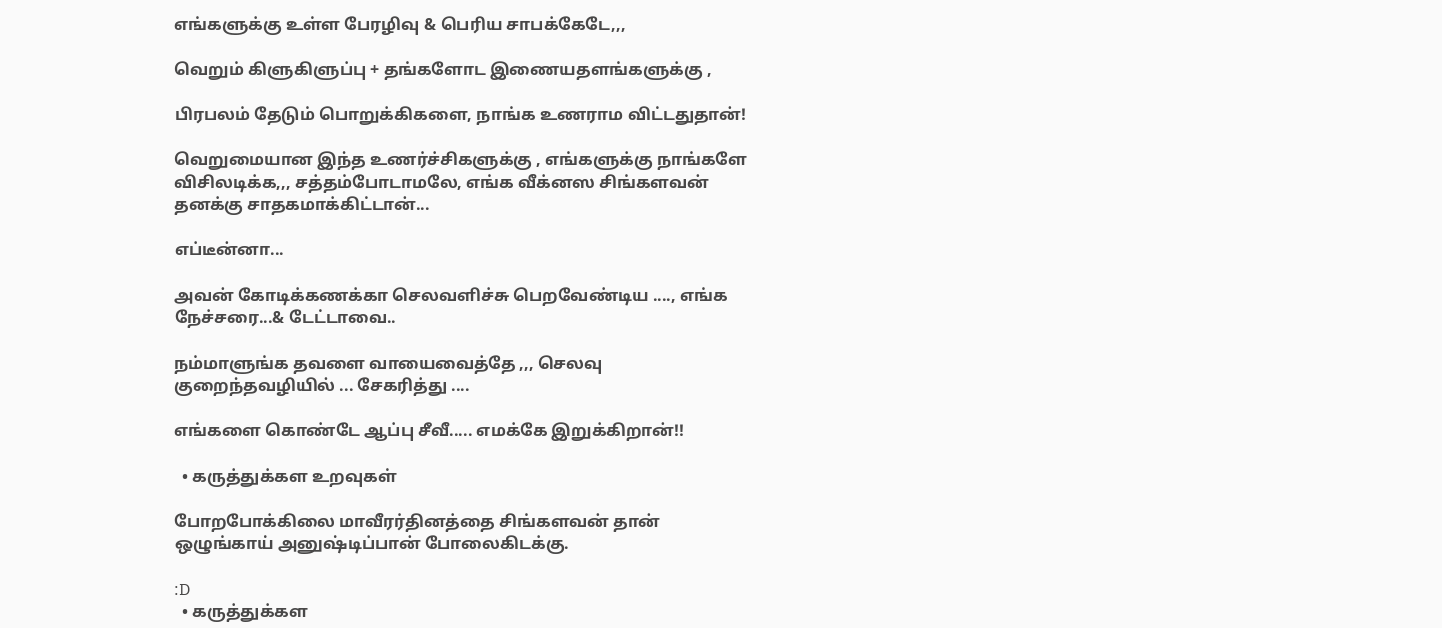எங்களுக்கு உள்ள பேரழிவு & பெரிய சாபக்கேடே,,,

வெறும் கிளுகிளுப்பு + தங்களோட இணையதளங்களுக்கு ,

பிரபலம் தேடும் பொறுக்கிகளை, நாங்க உணராம விட்டதுதான்!

வெறுமையான இந்த உணர்ச்சிகளுக்கு , எங்களுக்கு நாங்களே விசிலடிக்க,,, சத்தம்போடாமலே, எங்க வீக்னஸ சிங்களவன் தனக்கு சாதகமாக்கிட்டான்...

எப்டீன்னா...

அவன் கோடிக்கணக்கா செலவளிச்சு பெறவேண்டிய ...., எங்க நேச்சரை...& டேட்டாவை..

நம்மாளுங்க தவளை வாயைவைத்தே ,,, செலவு குறைந்தவழியில் ... சேகரித்து ....

எங்களை கொண்டே ஆப்பு சீவீ..... எமக்கே இறுக்கிறான்!!

  • கருத்துக்கள உறவுகள்

போறபோக்கிலை மாவீரர்தினத்தை சிங்களவன் தான் ஒழுங்காய் அனுஷ்டிப்பான் போலைகிடக்கு.

:D
  • கருத்துக்கள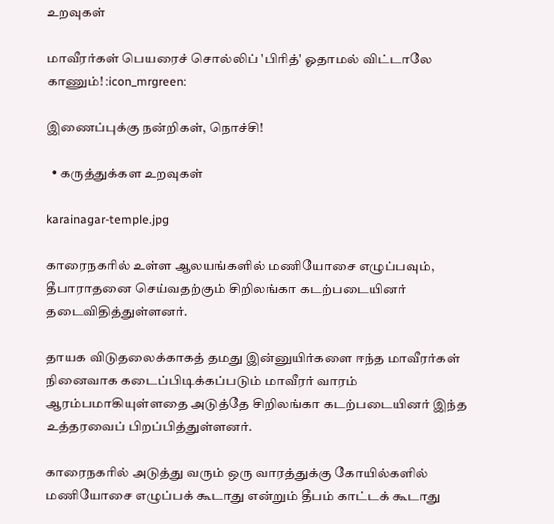உறவுகள்

மாவீரர்கள் பெயரைச் சொல்லிப் 'பிரித்' ஓதாமல் விட்டாலே காணும்! :icon_mrgreen:

இணைப்புக்கு நன்றிகள், நொச்சி!

  • கருத்துக்கள உறவுகள்

karainagar-temple.jpg

காரைநகரில் உள்ள ஆலயங்களில் மணியோசை எழுப்பவும், தீபாராதனை செய்வதற்கும் சிறிலங்கா கடற்படையினர் தடைவிதித்துள்ளனர்.

தாயக விடுதலைக்காகத் தமது இன்னுயிர்களை ஈந்த மாவீரர்கள் நினைவாக கடைப்பிடிக்கப்படும் மாவீரர் வாரம் ஆரம்பமாகியுள்ளதை அடுத்தே சிறிலங்கா கடற்படையினர் இந்த உத்தரவைப் பிறப்பித்துள்ளனர்.

காரைநகரில் அடுத்து வரும் ஒரு வாரத்துக்கு கோயில்களில் மணியோசை எழுப்பக் கூடாது என்றும் தீபம் காட்டக் கூடாது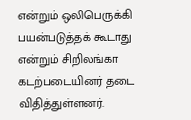என்றும் ஒலிபெருக்கி பயன்படுத்தக் கூடாது என்றும் சிறிலங்கா கடற்படையினர் தடை விதித்துள்ளனர்.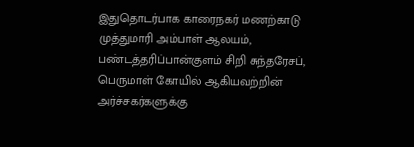இதுதொடர்பாக காரைநகர் மணற்காடு முத்துமாரி அம்பாள் ஆலயம், பண்டத்தரிப்பான்குளம் சிறி சுந்தரேசப், பெருமாள் கோயில் ஆகியவற்றின் அர்ச்சகர்களுக்கு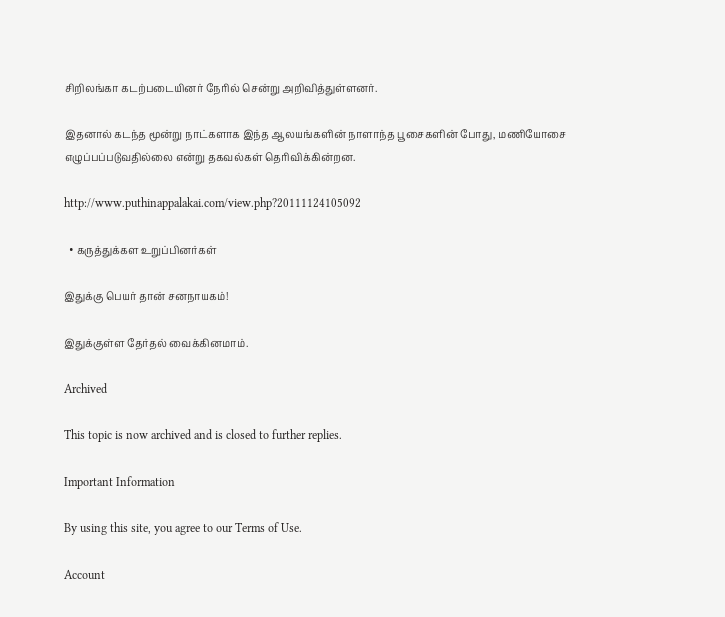சிறிலங்கா கடற்படையினர் நேரில் சென்று அறிவித்துள்ளனர்.

இதனால் கடந்த மூன்று நாட்களாக இந்த ஆலயங்களின் நாளாந்த பூசைகளின் போது, மணியோசை எழுப்பப்படுவதில்லை என்று தகவல்கள் தெரிவிக்கின்றன.

http://www.puthinappalakai.com/view.php?20111124105092

  • கருத்துக்கள உறுப்பினர்கள்

இதுக்கு பெயர் தான் சனநாயகம்!

இதுக்குள்ள தேர்தல் வைக்கினமாம்.

Archived

This topic is now archived and is closed to further replies.

Important Information

By using this site, you agree to our Terms of Use.

Account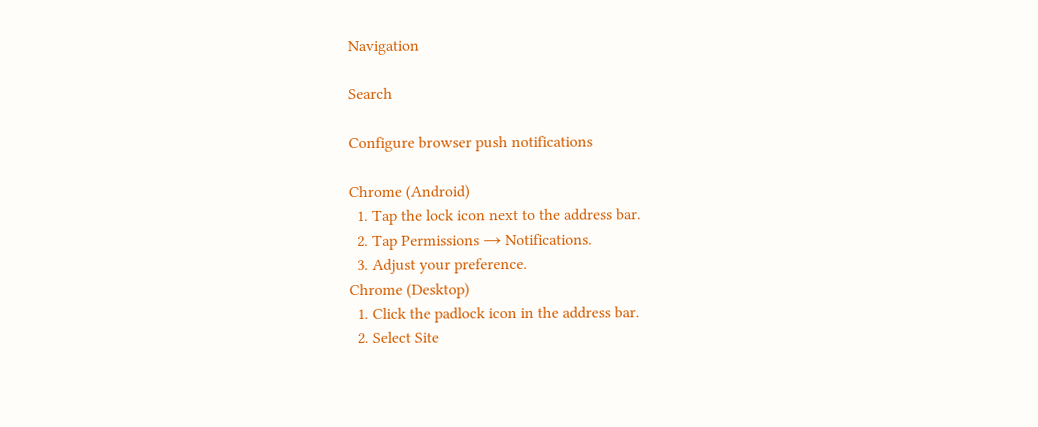Navigation

Search

Configure browser push notifications

Chrome (Android)
  1. Tap the lock icon next to the address bar.
  2. Tap Permissions → Notifications.
  3. Adjust your preference.
Chrome (Desktop)
  1. Click the padlock icon in the address bar.
  2. Select Site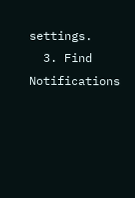settings.
  3. Find Notifications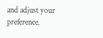and adjust your preference.